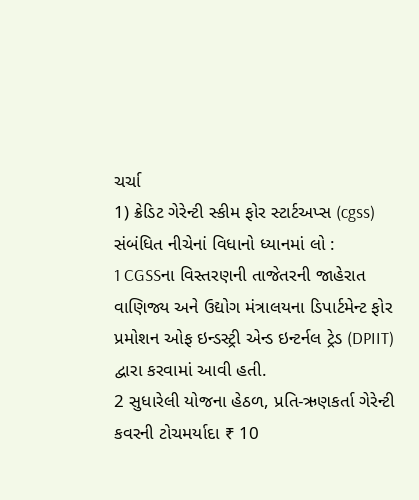ચર્ચા
1) ક્રેડિટ ગેરેન્ટી સ્કીમ ફોર સ્ટાર્ટઅપ્સ (cgss) સંબંધિત નીચેનાં વિધાનો ધ્યાનમાં લો :
1 CGSSના વિસ્તરણની તાજેતરની જાહેરાત વાણિજ્ય અને ઉદ્યોગ મંત્રાલયના ડિપાર્ટમેન્ટ ફોર પ્રમોશન ઓફ ઇન્ડસ્ટ્રી એન્ડ ઇન્ટર્નલ ટ્રેડ (DPIIT) દ્વારા કરવામાં આવી હતી.
2 સુધારેલી યોજના હેઠળ, પ્રતિ-ઋણકર્તા ગેરેન્ટી કવરની ટોચમર્યાદા ₹ 10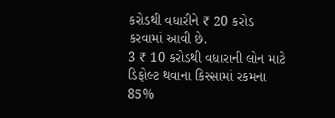કરોડથી વધારીને ₹ 20 કરોડ કરવામાં આવી છે.
3 ₹ 10 કરોડથી વધારાની લોન માટે ડિફોલ્ટ થવાના કિસ્સામાં રકમના 85%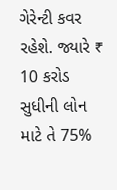ગેરેન્ટી કવર રહેશે. જ્યારે ₹ 10 કરોડ સુધીની લોન માટે તે 75%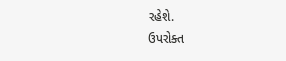રહેશે.
ઉપરોક્ત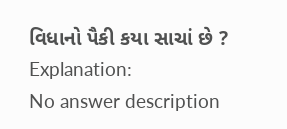વિધાનો પૈકી કયા સાચાં છે ?
Explanation:
No answer description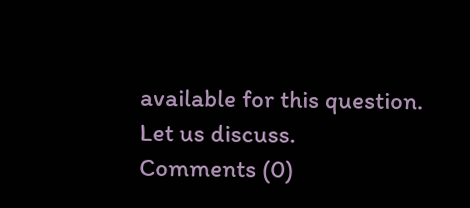available for this question.
Let us discuss.
Comments (0)